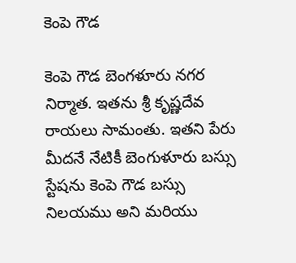కెంపె గౌడ

కెంపె గౌడ బెంగళూరు నగర నిర్మాత. ఇతను శ్రీ కృష్ణదేవ రాయలు సామంతు. ఇతని పేరు మీదనే నేటికీ బెంగుళూరు బస్సు స్టేషను కెంపె గౌడ బస్సు నిలయము అని మరియు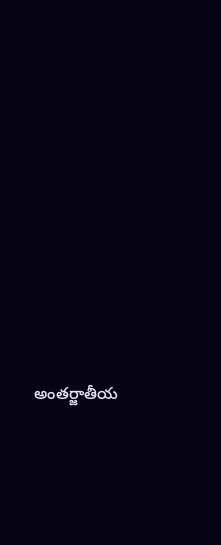అంతర్జాతీయ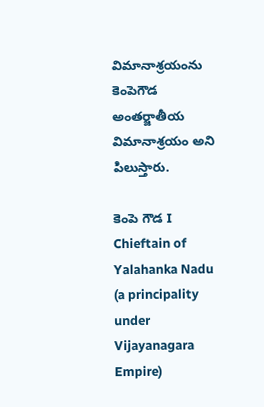విమానాశ్రయంను కెంపెగౌడ అంతర్జాతీయ విమానాశ్రయం అని పిలుస్తారు.

కెంపె గౌడ I
Chieftain of Yalahanka Nadu (a principality under Vijayanagara Empire)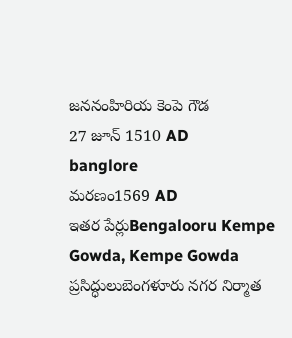జననంహిరియ కెంపె గౌడ
27 జూన్ 1510 AD
banglore
మరణం1569 AD
ఇతర పేర్లుBengalooru Kempe Gowda, Kempe Gowda
ప్రసిద్ధులుబెంగళూరు నగర నిర్మాత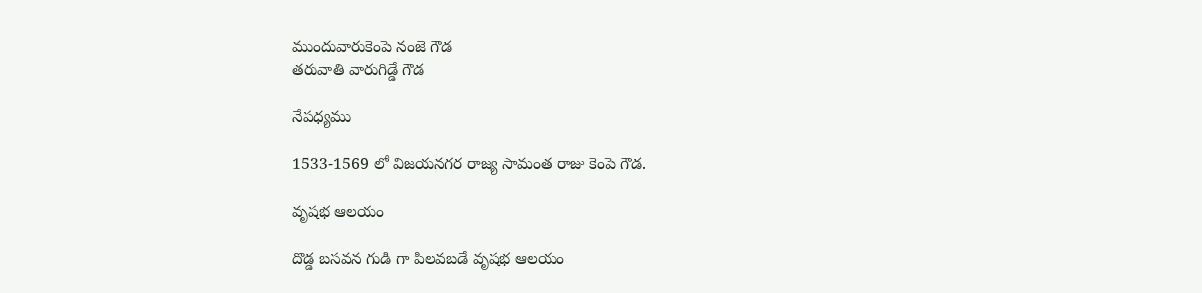ముందువారుకెంపె నంజె గౌడ
తరువాతి వారుగిడ్డే గౌడ

నేపధ్యము

1533-1569 లో విజయనగర రాజ్య సామంత రాజు కెంపె గౌడ.

వృషభ ఆలయం

దొడ్డ బసవన గుడి గా పిలవబడే వృషభ ఆలయం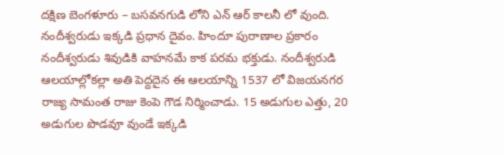దక్షిణ బెంగళూరు – బసవనగుడి లోని ఎన్ ఆర్ కాలనీ లో వుంది. నందీశ్వరుడు ఇక్కడి ప్రధాన దైవం. హిందూ పురాణాల ప్రకారం నందీశ్వరుడు శివుడికి వాహనమే కాక పరమ భక్తుడు. నందీశ్వరుడి ఆలయాల్లోకల్లా అతి పెద్దదైన ఈ ఆలయాన్ని 1537 లో విజయనగర రాజ్య సామంత రాజు కెంపె గౌడ నిర్మించాడు. 15 అడుగుల ఎత్తు, 20 అడుగుల పొడవూ వుండే ఇక్కడి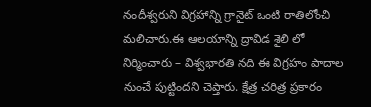నందీశ్వరుని విగ్రహాన్ని గ్రానైట్ ఒంటి రాతిలోంచి మలిచారు.ఈ ఆలయాన్ని ద్రావిడ శైలి లో నిర్మించారు – విశ్వభారతి నది ఈ విగ్రహం పాదాల నుంచే పుట్టిందని చెప్తారు. క్షేత్ర చరిత్ర ప్రకారం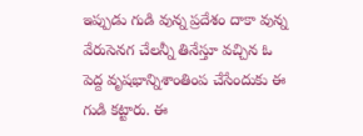ఇప్పుడు గుడి వున్న ప్రదేశం దాకా వున్న వేరుసెనగ చేలన్నీ తినేస్తూ వచ్చిన ఓ పెద్ద వృషభాన్నిశాంతింప చేసేందుకు ఈ గుడి కట్టారు. ఈ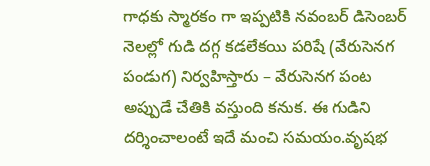గాధకు స్మారకం గా ఇప్పటికి నవంబర్ డిసెంబర్ నెలల్లో గుడి దగ్గ కడలేకయి పరిషే (వేరుసెనగ పండుగ) నిర్వహిస్తారు – వేరుసెనగ పంట అప్పుడే చేతికి వస్తుంది కనుక. ఈ గుడిని దర్శించాలంటే ఇదే మంచి సమయం.వృషభ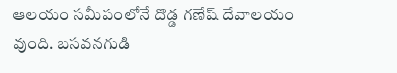ఆలయం సమీపంలోనే దొడ్డ గణేష్ దేవాలయం వుంది. బసవనగుడి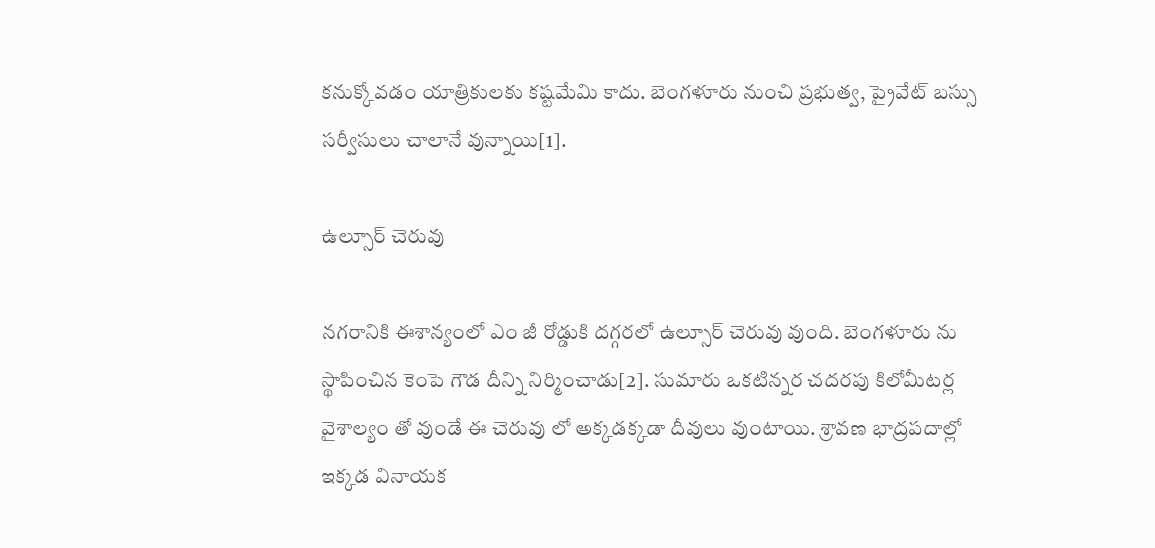కనుక్కోవడం యాత్రికులకు కష్టమేమి కాదు. బెంగళూరు నుంచి ప్రభుత్వ, ప్రైవేట్ బస్సు సర్వీసులు చాలానే వున్నాయి[1].

ఉల్సూర్ చెరువు

నగరానికి ఈశాన్యంలో ఎం జీ రోడ్డుకి దగ్గరలో ఉల్సూర్ చెరువు వుంది. బెంగళూరు ను స్థాపించిన కెంపె గౌడ దీన్ని నిర్మించాడు[2]. సుమారు ఒకటిన్నర చదరపు కిలోమీటర్ల వైశాల్యం తో వుండే ఈ చెరువు లో అక్కడక్కడా దీవులు వుంటాయి. శ్రావణ భాద్రపదాల్లో ఇక్కడ వినాయక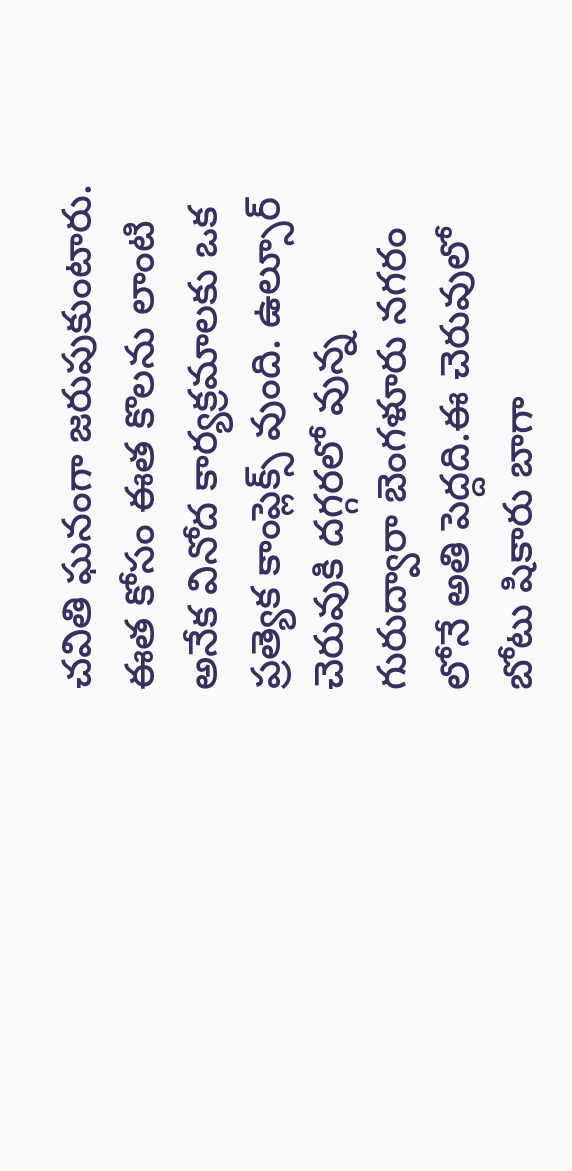చవితి ఘనంగా జరుపుకుంటారు. ఈత కోసం ఈత కొలను లాంటి అనేక వినోద కార్యక్రమాలకు ఒక ప్రత్యెక కాంప్లెక్స్ వుంది. ఉల్సూర్ చెరువుకి దగ్గరలో వున్న గురుద్వారా బెంగళూరు నగరం లోనే అతి పెద్దది.ఈ చెరువులో బోటు షికారు బాగా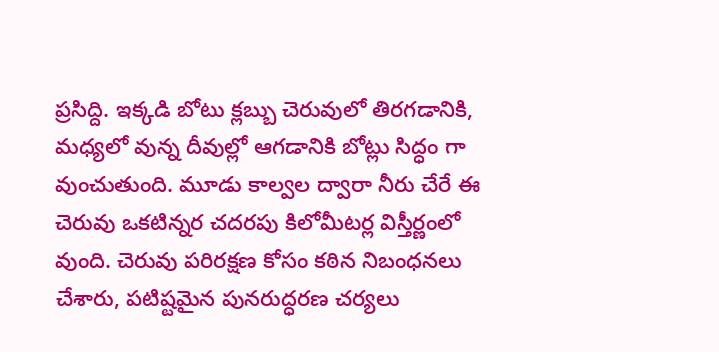ప్రసిద్ది. ఇక్కడి బోటు క్లబ్బు చెరువులో తిరగడానికి, మధ్యలో వున్న దీవుల్లో ఆగడానికి బోట్లు సిద్ధం గా వుంచుతుంది. మూడు కాల్వల ద్వారా నీరు చేరే ఈ చెరువు ఒకటిన్నర చదరపు కిలోమీటర్ల విస్తీర్ణంలో వుంది. చెరువు పరిరక్షణ కోసం కఠిన నిబంధనలు చేశారు, పటిష్టమైన పునరుద్ధరణ చర్యలు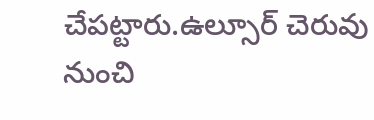చేపట్టారు.ఉల్సూర్ చెరువు నుంచి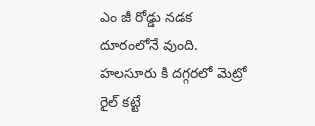ఎం జీ రోడ్డు నడక దూరంలోనే వుంది. హలసూరు కి దగ్గరలో మెట్రో రైల్ కట్టే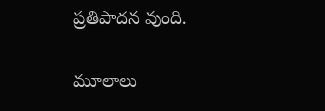ప్రతిపాదన వుంది.

మూలాలు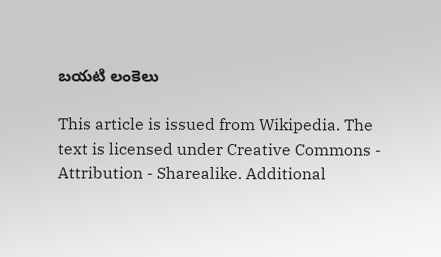బయటి లంకెలు

This article is issued from Wikipedia. The text is licensed under Creative Commons - Attribution - Sharealike. Additional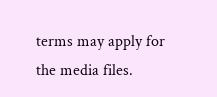terms may apply for the media files.